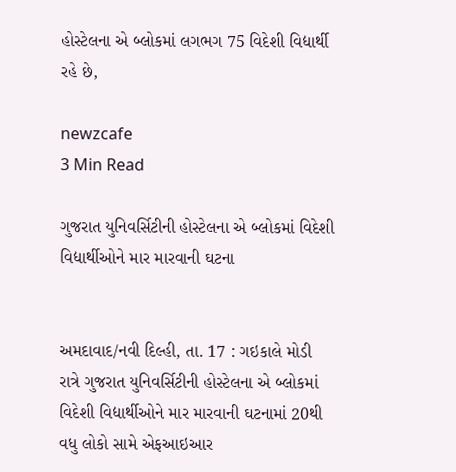હોસ્ટેલના એ બ્લોકમાં લગભગ 75 વિદેશી વિદ્યાર્થી રહે છે,

newzcafe
3 Min Read

ગુજરાત યુનિવર્સિટીની હોસ્ટેલના એ બ્લોકમાં વિદેશી વિદ્યાર્થીઓને માર મારવાની ઘટના


અમદાવાદ/નવી દિલ્હી, તા. 17 : ગઇકાલે મોડી રાત્રે ગુજરાત યુનિવર્સિટીની હોસ્ટેલના એ બ્લોકમાં વિદેશી વિદ્યાર્થીઓને માર મારવાની ઘટનામાં 20થી વધુ લોકો સામે એફઆઇઆર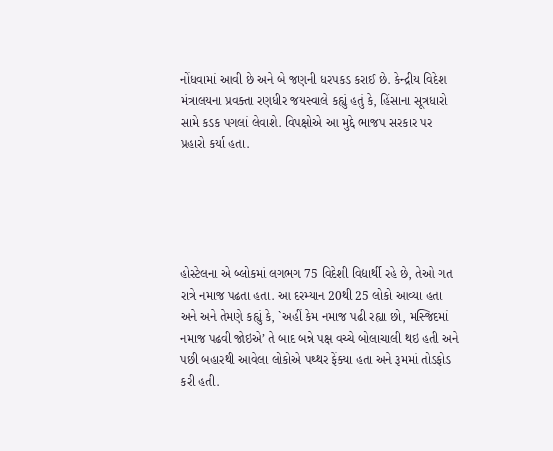નોંધવામાં આવી છે અને બે જણની ધરપકડ કરાઈ છે. કેન્દ્રીય વિદેશ મંત્રાલયના પ્રવક્તા રણધીર જયસ્વાલે કહ્યું હતું કે, હિંસાના સૂત્રધારો સામે કડક પગલાં લેવાશે. વિપક્ષોએ આ મુદ્દે ભાજપ સરકાર પર પ્રહારો કર્યા હતા.





હોસ્ટેલના એ બ્લોકમાં લગભગ 75 વિદેશી વિદ્યાર્થી રહે છે, તેઓ ગત  રાત્રે નમાજ પઢતા હતા. આ દરમ્યાન 20થી 25 લોકો આવ્યા હતા અને અને તેમણે કહ્યું કે, `અહીં કેમ નમાજ પઢી રહ્યા છો, મસ્જિદમાં નમાજ પઢવી જોઇએ’ તે બાદ બન્ને પક્ષ વચ્ચે બોલાચાલી થઇ હતી અને પછી બહારથી આવેલા લોકોએ પથ્થર ફેંક્યા હતા અને રૂમમાં તોડફોડ કરી હતી.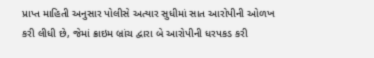પ્રાપ્ત માહિતી અનુસાર પોલીસે અત્યાર સુધીમાં સાત આરોપીની ઓળખ કરી લીધી છે, જેમાં ક્રાઇમ બ્રાંચ દ્વારા બે આરોપીની ધરપકડ કરી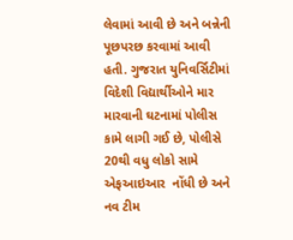લેવામાં આવી છે અને બન્નેની પૂછપરછ કરવામાં આવી હતી. ગુજરાત યુનિવર્સિટીમાં વિદેશી વિદ્યાર્થીઓને માર મારવાની ઘટનામાં પોલીસ કામે લાગી ગઈ છે, પોલીસે 20થી વધુ લોકો સામે એફઆઇઆર  નોંધી છે અને નવ ટીમ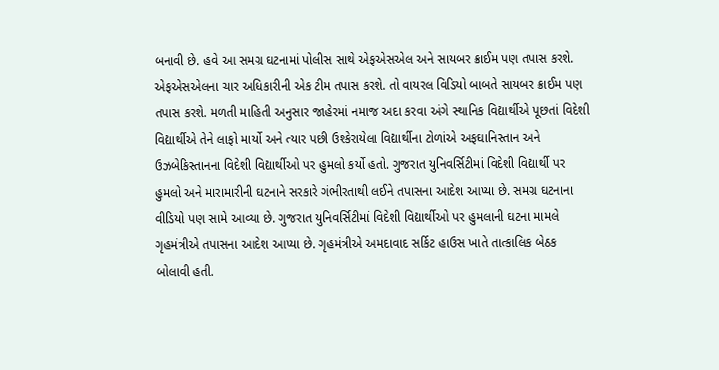બનાવી છે. હવે આ સમગ્ર ઘટનામાં પોલીસ સાથે એફએસએલ અને સાયબર ક્રાઈમ પણ તપાસ કરશે. એફએસએલના ચાર અધિકારીની એક ટીમ તપાસ કરશે. તો વાયરલ વિડિયો બાબતે સાયબર ક્રાઈમ પણ તપાસ કરશે. મળતી માહિતી અનુસાર જાહેરમાં નમાજ અદા કરવા અંગે સ્થાનિક વિદ્યાર્થીએ પૂછતાં વિદેશી વિદ્યાર્થીએ તેને લાફો માર્યો અને ત્યાર પછી ઉશ્કેરાયેલા વિદ્યાર્થીના ટોળાંએ અફઘાનિસ્તાન અને ઉઝબેકિસ્તાનના વિદેશી વિદ્યાર્થીઓ પર હુમલો કર્યો હતો. ગુજરાત યુનિવર્સિટીમાં વિદેશી વિદ્યાર્થી પર હુમલો અને મારામારીની ઘટનાને સરકારે ગંભીરતાથી લઈને તપાસના આદેશ આપ્યા છે. સમગ્ર ઘટનાના વીડિયો પણ સામે આવ્યા છે. ગુજરાત યુનિવર્સિટીમાં વિદેશી વિદ્યાર્થીઓ પર હુમલાની ઘટના મામલે ગૃહમંત્રીએ તપાસના આદેશ આપ્યા છે. ગૃહમંત્રીએ અમદાવાદ સર્કિટ હાઉસ ખાતે તાત્કાલિક બેઠક બોલાવી હતી.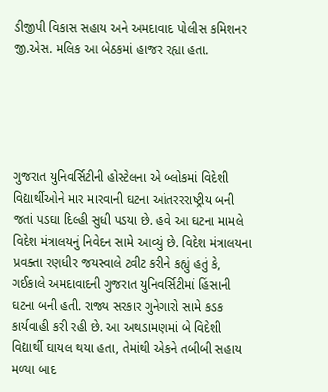ડીજીપી વિકાસ સહાય અને અમદાવાદ પોલીસ કમિશનર જી.એસ. મલિક આ બેઠકમાં હાજર રહ્યા હતા.





ગુજરાત યુનિવર્સિટીની હોસ્ટેલના એ બ્લોકમાં વિદેશી વિદ્યાર્થીઓને માર મારવાની ઘટના આંતરરરાષ્ટ્રીય બની જતાં પડઘા દિલ્હી સુધી પડયા છે. હવે આ ઘટના મામલે વિદેશ મંત્રાલયનું નિવેદન સામે આવ્યું છે. વિદેશ મંત્રાલયના પ્રવક્તા રણધીર જયસ્વાલે ટ્વીટ કરીને કહ્યું હતું કે, ગઈકાલે અમદાવાદની ગુજરાત યુનિવર્સિટીમાં હિંસાની ઘટના બની હતી. રાજ્ય સરકાર ગુનેગારો સામે કડક કાર્યવાહી કરી રહી છે. આ અથડામણમાં બે વિદેશી વિદ્યાર્થી ઘાયલ થયા હતા, તેમાંથી એકને તબીબી સહાય મળ્યા બાદ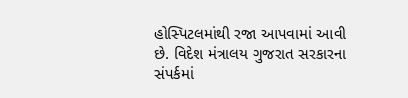હોસ્પિટલમાંથી રજા આપવામાં આવી છે. વિદેશ મંત્રાલય ગુજરાત સરકારના સંપર્કમાં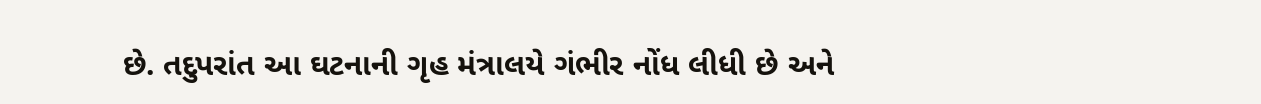છે. તદુપરાંત આ ઘટનાની ગૃહ મંત્રાલયે ગંભીર નોંધ લીધી છે અને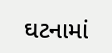ઘટનામાં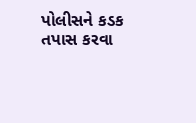પોલીસને કડક તપાસ કરવા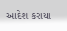આદેશ કરાયા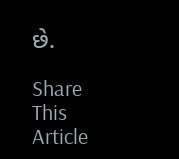છે.

Share This Article